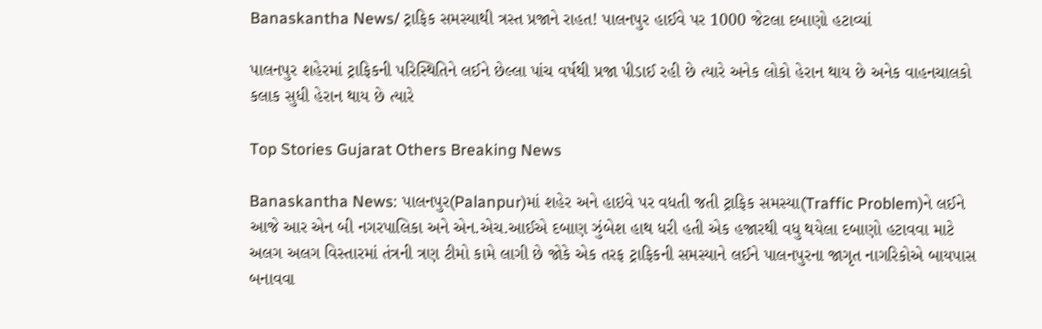Banaskantha News/ ટ્રાફિક સમસ્યાથી ત્રસ્ત પ્રજાને રાહત! પાલનપુર હાઈવે પર 1000 જેટલા દબાણો હટાવ્યાં

પાલનપુર શહેરમાં ટ્રાફિકની પરિસ્થિતિને લઈને છેલ્લા પાંચ વર્ષથી પ્રજા પીડાઈ રહી છે ત્યારે અનેક લોકો હેરાન થાય છે અનેક વાહનચાલકો કલાક સુધી હેરાન થાય છે ત્યારે

Top Stories Gujarat Others Breaking News

Banaskantha News: પાલનપુર(Palanpur)માં શહેર અને હાઇવે પર વધતી જતી ટ્રાફિક સમસ્યા(Traffic Problem)ને લઈને આજે આર એન બી નગરપાલિકા અને એન.એચ.આઈએ દબાણ ઝુંબેશ હાથ ધરી હતી એક હજારથી વધુ થયેલા દબાણો હટાવવા માટે અલગ અલગ વિસ્તારમાં તંત્રની ત્રણ ટીમો કામે લાગી છે જોકે એક તરફ ટ્રાફિકની સમસ્યાને લઈને પાલનપુરના જાગૃત નાગરિકોએ બાયપાસ બનાવવા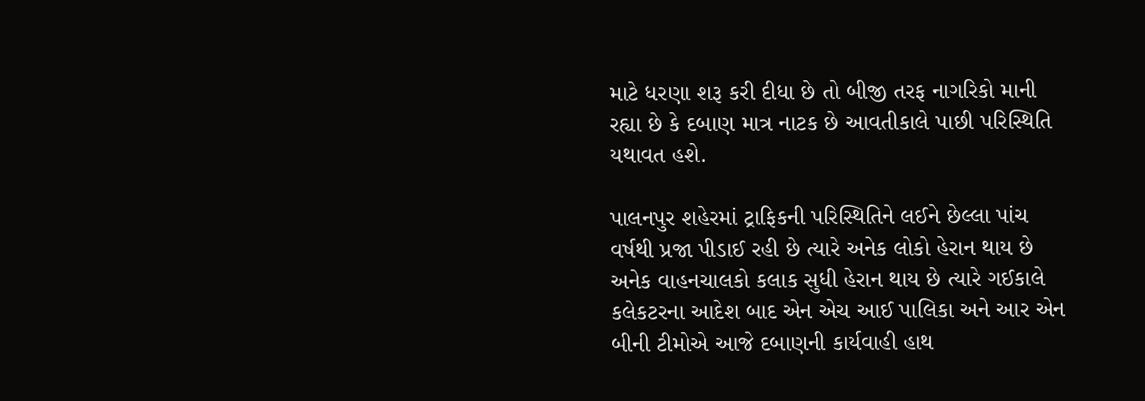માટે ધરણા શરૂ કરી દીધા છે તો બીજી તરફ નાગરિકો માની રહ્યા છે કે દબાણ માત્ર નાટક છે આવતીકાલે પાછી પરિસ્થિતિ યથાવત હશે.

પાલનપુર શહેરમાં ટ્રાફિકની પરિસ્થિતિને લઈને છેલ્લા પાંચ વર્ષથી પ્રજા પીડાઈ રહી છે ત્યારે અનેક લોકો હેરાન થાય છે અનેક વાહનચાલકો કલાક સુધી હેરાન થાય છે ત્યારે ગઈકાલે કલેકટરના આદેશ બાદ એન એચ આઈ પાલિકા અને આર એન બીની ટીમોએ આજે દબાણની કાર્યવાહી હાથ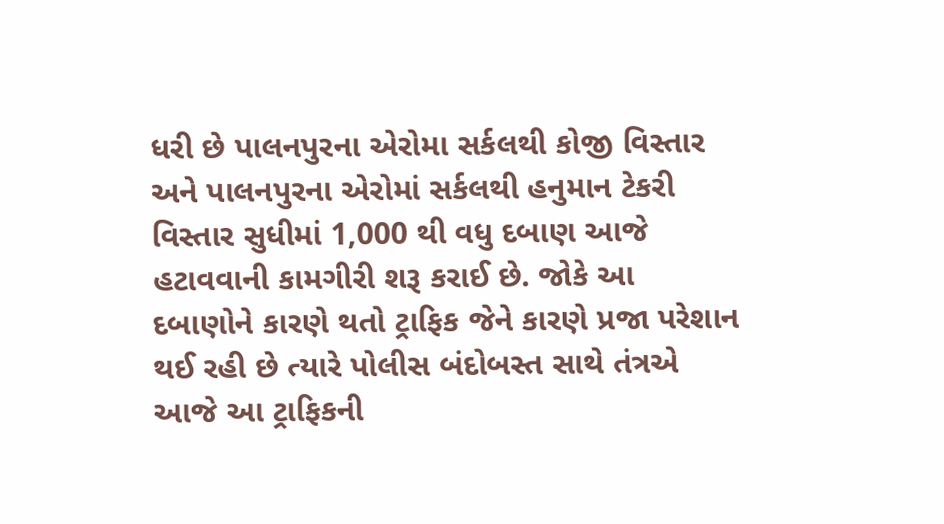ધરી છે પાલનપુરના એરોમા સર્કલથી કોજી વિસ્તાર અને પાલનપુરના એરોમાં સર્કલથી હનુમાન ટેકરી વિસ્તાર સુધીમાં 1,000 થી વધુ દબાણ આજે હટાવવાની કામગીરી શરૂ કરાઈ છે. જોકે આ દબાણોને કારણે થતો ટ્રાફિક જેને કારણે પ્રજા પરેશાન થઈ રહી છે ત્યારે પોલીસ બંદોબસ્ત સાથે તંત્રએ આજે આ ટ્રાફિકની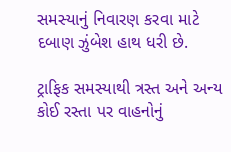સમસ્યાનું નિવારણ કરવા માટે દબાણ ઝુંબેશ હાથ ધરી છે.

ટ્રાફિક સમસ્યાથી ત્રસ્ત અને અન્ય કોઈ રસ્તા પર વાહનોનું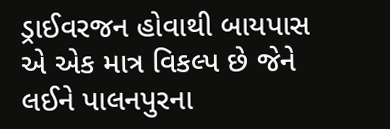ડ્રાઈવરજન હોવાથી બાયપાસ એ એક માત્ર વિકલ્પ છે જેને લઈને પાલનપુરના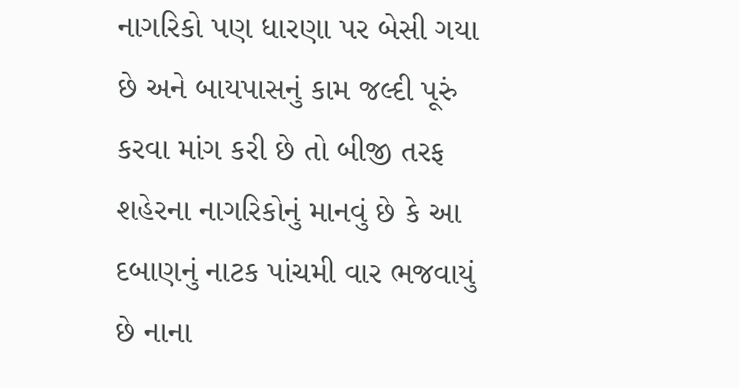નાગરિકો પણ ધારણા પર બેસી ગયા છે અને બાયપાસનું કામ જલ્દી પૂરું કરવા માંગ કરી છે તો બીજી તરફ શહેરના નાગરિકોનું માનવું છે કે આ દબાણનું નાટક પાંચમી વાર ભજવાયું છે નાના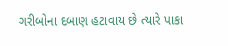ગરીબોના દબાણ હટાવાય છે ત્યારે પાકા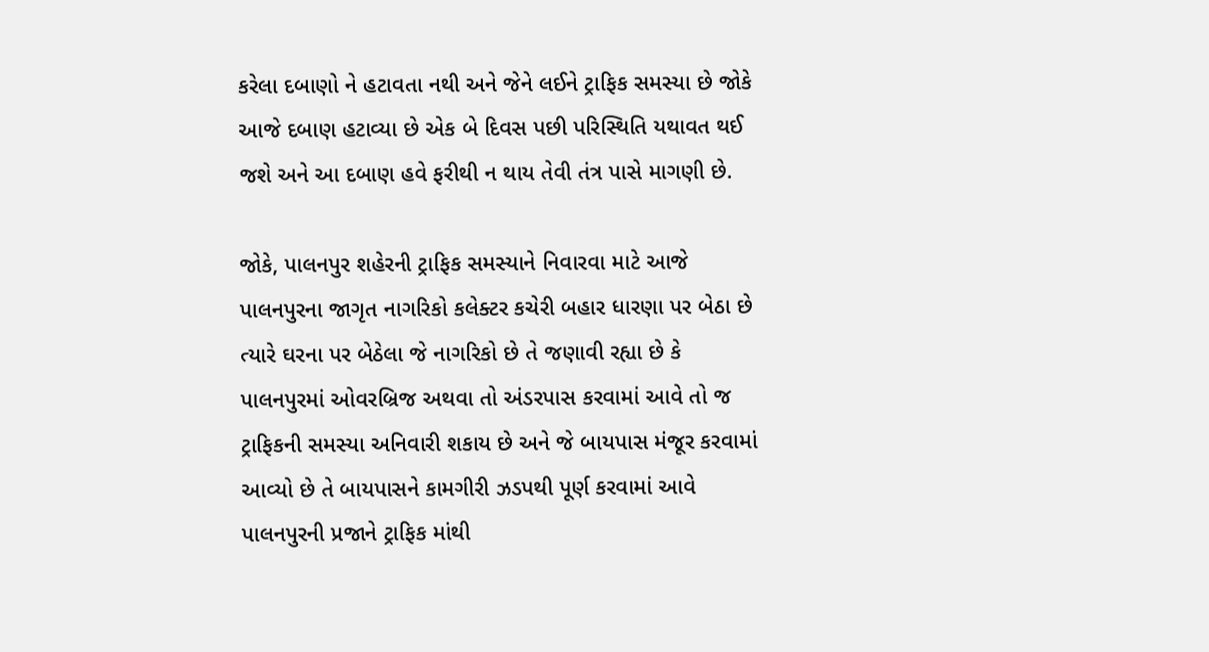કરેલા દબાણો ને હટાવતા નથી અને જેને લઈને ટ્રાફિક સમસ્યા છે જોકે આજે દબાણ હટાવ્યા છે એક બે દિવસ પછી પરિસ્થિતિ યથાવત થઈ જશે અને આ દબાણ હવે ફરીથી ન થાય તેવી તંત્ર પાસે માગણી છે.

જોકે, પાલનપુર શહેરની ટ્રાફિક સમસ્યાને નિવારવા માટે આજે પાલનપુરના જાગૃત નાગરિકો કલેક્ટર કચેરી બહાર ધારણા પર બેઠા છે ત્યારે ઘરના પર બેઠેલા જે નાગરિકો છે તે જણાવી રહ્યા છે કે પાલનપુરમાં ઓવરબ્રિજ અથવા તો અંડરપાસ કરવામાં આવે તો જ ટ્રાફિકની સમસ્યા અનિવારી શકાય છે અને જે બાયપાસ મંજૂર કરવામાં આવ્યો છે તે બાયપાસને કામગીરી ઝડપથી પૂર્ણ કરવામાં આવે પાલનપુરની પ્રજાને ટ્રાફિક માંથી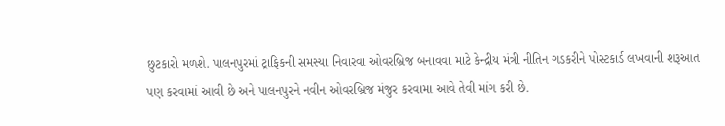છુટકારો મળશે. પાલનપુરમાં ટ્રાફિકની સમસ્યા નિવારવા ઓવરબ્રિજ બનાવવા માટે કેન્દ્રીય મંત્રી નીતિન ગડકરીને પોસ્ટકાર્ડ લખવાની શરૂઆત પણ કરવામાં આવી છે અને પાલનપુરને નવીન ઓવરબ્રિજ મંજુર કરવામા આવે તેવી માંગ કરી છે.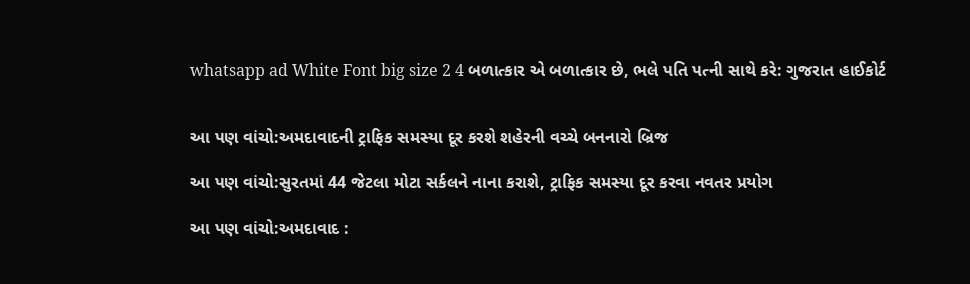whatsapp ad White Font big size 2 4 બળાત્કાર એ બળાત્કાર છે, ભલે પતિ પત્ની સાથે કરે: ગુજરાત હાઈકોર્ટ


આ પણ વાંચો:અમદાવાદની ટ્રાફિક સમસ્યા દૂર કરશે શહેરની વચ્ચે બનનારો બ્રિજ

આ પણ વાંચો:સુરતમાં 44 જેટલા મોટા સર્કલને નાના કરાશે, ટ્રાફિક સમસ્યા દૂર કરવા નવતર પ્રયોગ

આ પણ વાંચો:અમદાવાદ :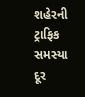શહેરની ટ્રાફિક સમસ્યા દૂર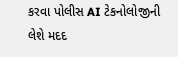કરવા પોલીસ AI ટેકનોલોજીની લેશે મદદ